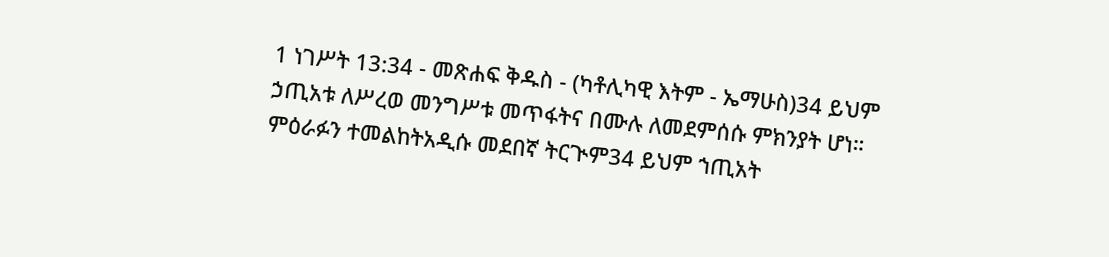1 ነገሥት 13:34 - መጽሐፍ ቅዱስ - (ካቶሊካዊ እትም - ኤማሁስ)34 ይህም ኃጢአቱ ለሥረወ መንግሥቱ መጥፋትና በሙሉ ለመደምሰሱ ምክንያት ሆነ። ምዕራፉን ተመልከትአዲሱ መደበኛ ትርጒም34 ይህም ኀጢአት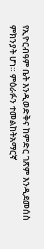የኢዮርብዓም ቤት እንዲወድቅና ከምድር ገጽም እንዲደመሰስ ምክንያት ሆነ። ምዕራፉን ተመልከትአማርኛ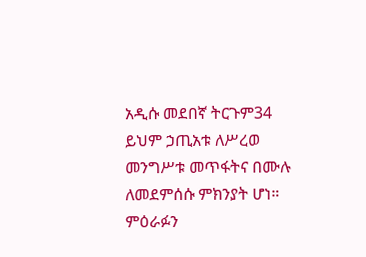አዲሱ መደበኛ ትርጉም34 ይህም ኃጢአቱ ለሥረወ መንግሥቱ መጥፋትና በሙሉ ለመደምሰሱ ምክንያት ሆነ። ምዕራፉን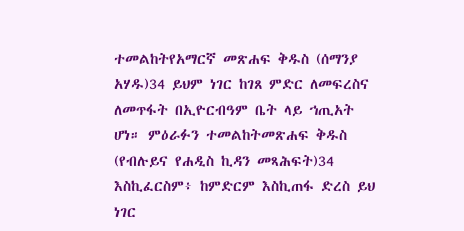ተመልከትየአማርኛ መጽሐፍ ቅዱስ (ሰማንያ አሃዱ)34 ይህም ነገር ከገጸ ምድር ለመፍረስና ለመጥፋት በኢዮርብዓም ቤት ላይ ኀጢአት ሆነ። ምዕራፉን ተመልከትመጽሐፍ ቅዱስ (የብሉይና የሐዲስ ኪዳን መጻሕፍት)34 እስኪፈርስም፥ ከምድርም እስኪጠፋ ድረስ ይህ ነገር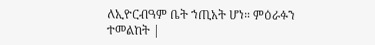ለኢዮርብዓም ቤት ኀጢአት ሆነ። ምዕራፉን ተመልከት |